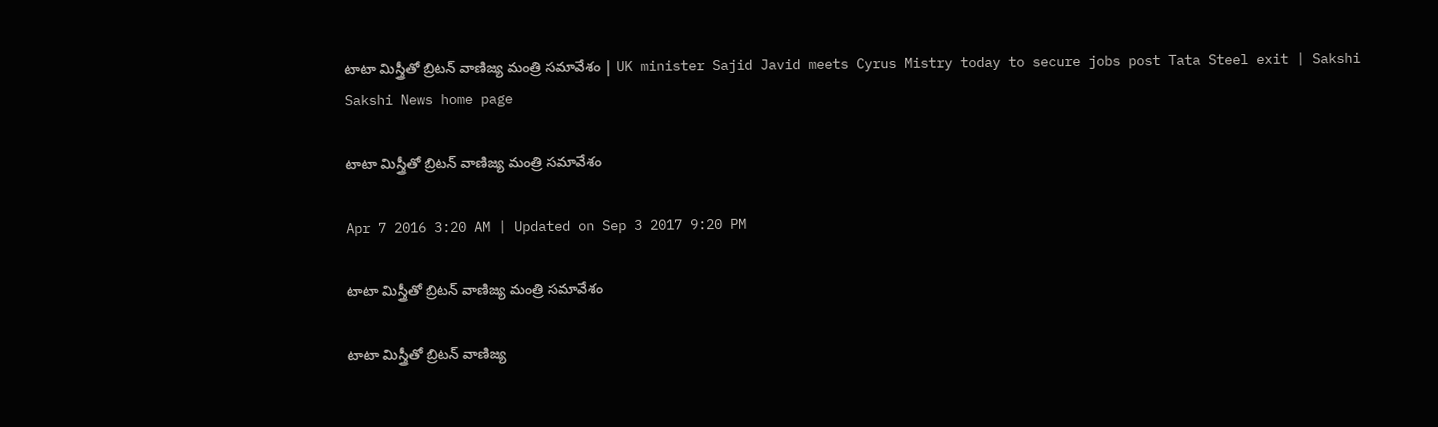టాటా మిస్త్రీతో బ్రిటన్ వాణిజ్య మంత్రి సమావేశం | UK minister Sajid Javid meets Cyrus Mistry today to secure jobs post Tata Steel exit | Sakshi
Sakshi News home page

టాటా మిస్త్రీతో బ్రిటన్ వాణిజ్య మంత్రి సమావేశం

Apr 7 2016 3:20 AM | Updated on Sep 3 2017 9:20 PM

టాటా మిస్త్రీతో బ్రిటన్ వాణిజ్య మంత్రి సమావేశం

టాటా మిస్త్రీతో బ్రిటన్ వాణిజ్య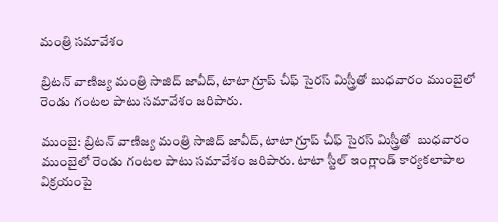మంత్రి సమావేశం

బ్రిటన్ వాణిజ్య మంత్రి సాజిద్ జావీద్, టాటా గ్రూప్ చీఫ్ సైరస్ మిస్త్రీతో బుధవారం ముంబైలో రెండు గంటల పాటు సమావేశం జరిపారు.

ముంబై: బ్రిటన్ వాణిజ్య మంత్రి సాజిద్ జావీద్, టాటా గ్రూప్ చీఫ్ సైరస్ మిస్త్రీతో  బుధవారం ముంబైలో రెండు గంటల పాటు సమావేశం జరిపారు. టాటా స్టీల్ ఇంగ్లాండ్ కార్యకలాపాల విక్రయంపై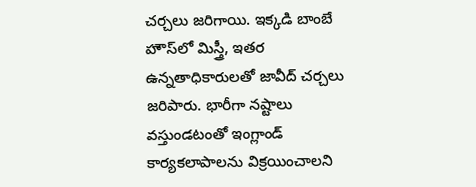చర్చలు జరిగాయి. ఇక్కడి బాంబే హౌస్‌లో మిస్త్రీ, ఇతర ఉన్నతాధికారులతో జావీద్ చర్చలు జరిపారు. భారీగా నష్టాలు వస్తుండటంతో ఇంగ్లాండ్ కార్యకలాపాలను విక్రయించాలని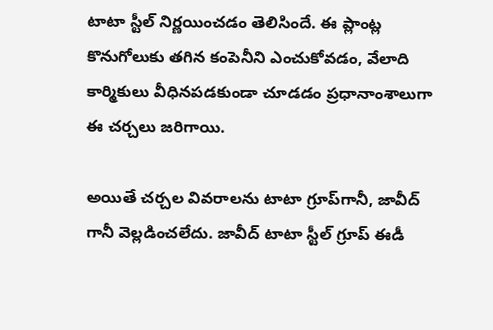టాటా స్టీల్ నిర్ణయించడం తెలిసిందే. ఈ ప్లాంట్ల కొనుగోలుకు తగిన కంపెనీని ఎంచుకోవడం, వేలాది కార్మికులు వీధినపడకుండా చూడడం ప్రధానాంశాలుగా ఈ చర్చలు జరిగాయి.

అయితే చర్చల వివరాలను టాటా గ్రూప్‌గానీ, జావీద్ గానీ వెల్లడించలేదు. జావీద్ టాటా స్టీల్ గ్రూప్ ఈడీ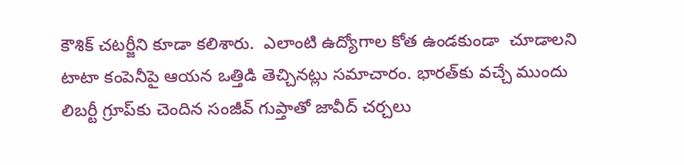కౌశిక్ చటర్జీని కూడా కలిశారు.  ఎలాంటి ఉద్యోగాల కోత ఉండకుండా  చూడాలని టాటా కంపెనీపై ఆయన ఒత్తిడి తెచ్చినట్లు సమాచారం. భారత్‌కు వచ్చే ముందు లిబర్టీ గ్రూప్‌కు చెందిన సంజీవ్ గుప్తాతో జావీద్ చర్చలు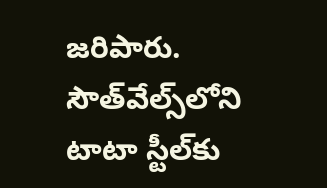జరిపారు. సౌత్‌వేల్స్‌లోని టాటా స్టీల్‌కు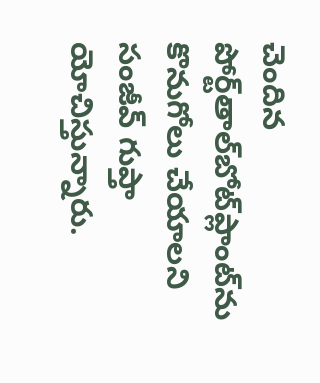చెందిన పోర్ట్‌తాల్‌బోట్‌ప్లాంట్‌ను కొనుగోలు చేయాలని సంజీవ్ గుప్తా యోచిస్తున్నారు.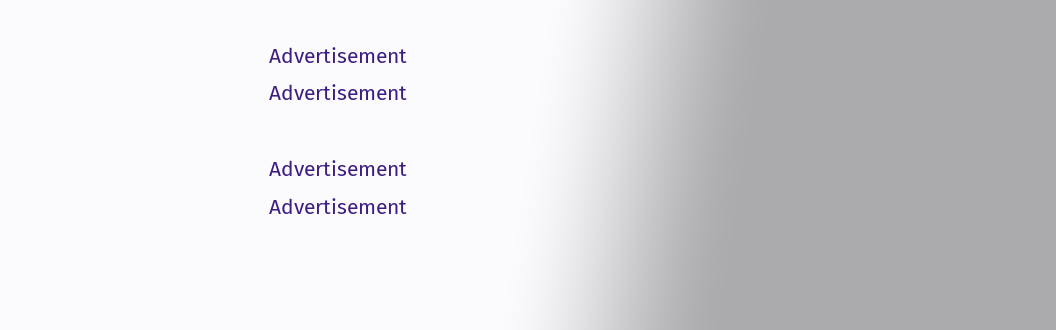Advertisement
Advertisement

Advertisement
Advertisement